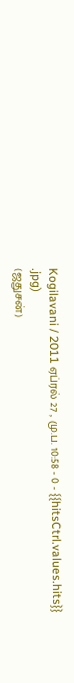Kogilavani / 2011 ஏப்ரல் 27 , மு.ப. 10:58 - 0 - {{hitsCtrl.values.hits}}
.jpg)
(ஜதுசன்)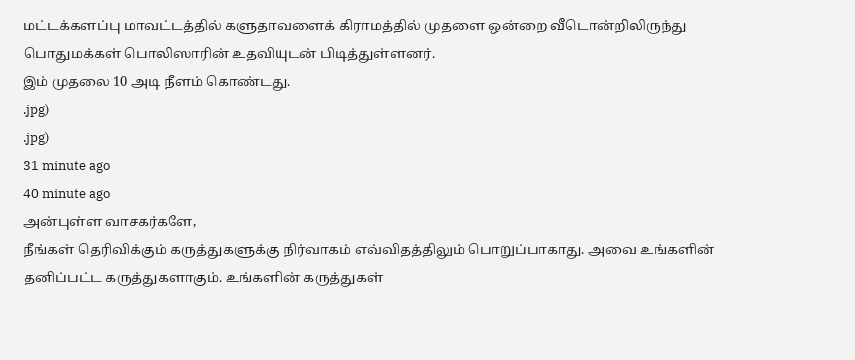மட்டக்களப்பு மாவட்டத்தில் களுதாவளைக் கிராமத்தில் முதளை ஒன்றை வீடொன்றிலிருந்து பொதுமக்கள் பொலிஸாரின் உதவியுடன் பிடித்துள்ளனர்.
இம் முதலை 10 அடி நீளம் கொண்டது.
.jpg)
.jpg)
31 minute ago
40 minute ago
அன்புள்ள வாசகர்களே,
நீங்கள் தெரிவிக்கும் கருத்துகளுக்கு நிர்வாகம் எவ்விதத்திலும் பொறுப்பாகாது. அவை உங்களின் தனிப்பட்ட கருத்துகளாகும். உங்களின் கருத்துகள்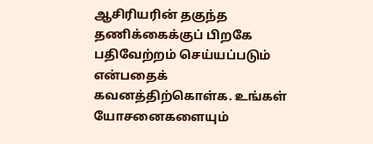ஆசிரியரின் தகுந்த தணிக்கைக்குப் பிறகே பதிவேற்றம் செய்யப்படும் என்பதைக் கவனத்திற்கொள்க. உங்கள் யோசனைகளையும்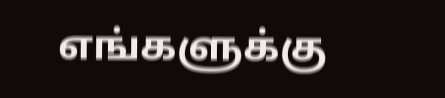எங்களுக்கு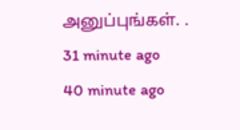அனுப்புங்கள். .
31 minute ago
40 minute ago